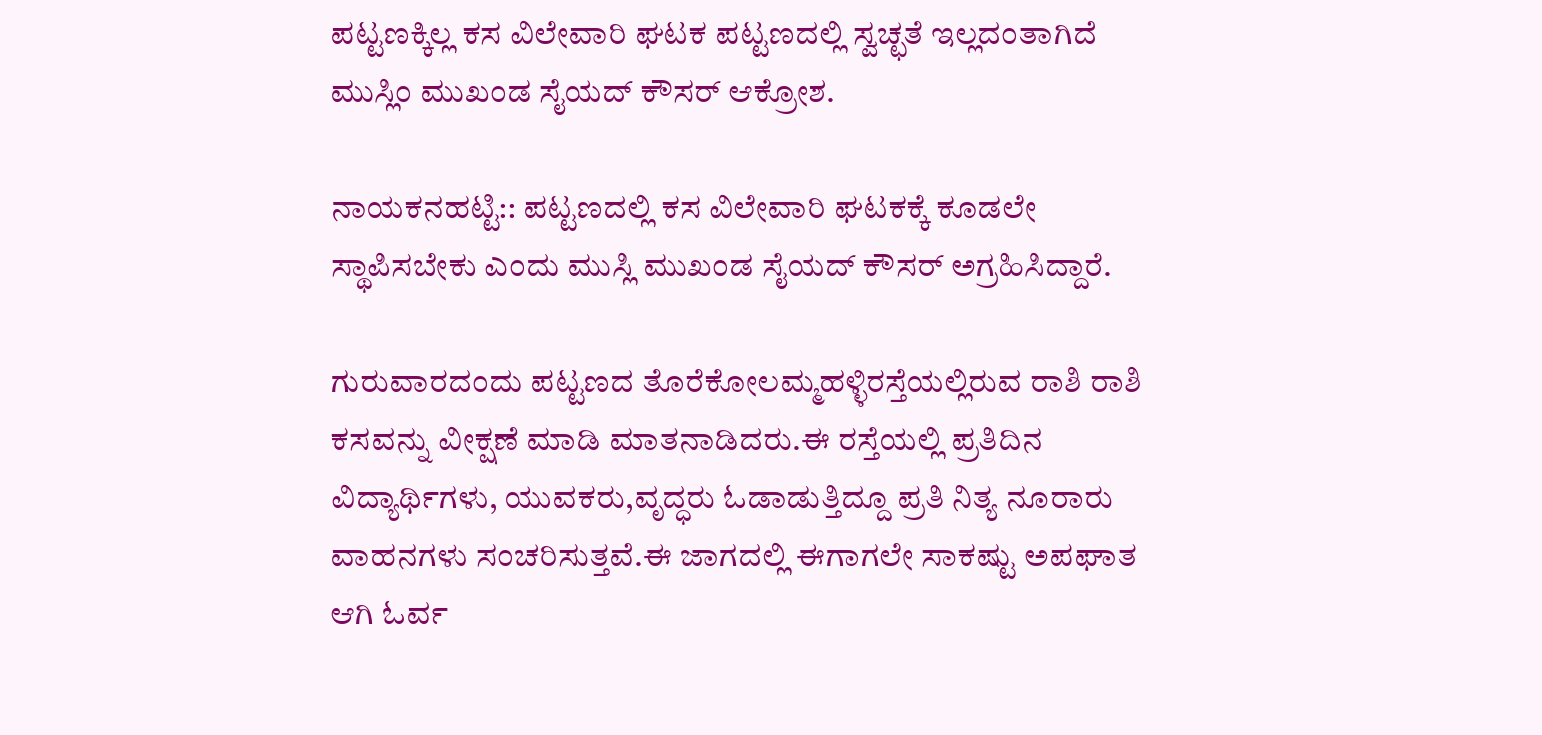ಪಟ್ಟಣಕ್ಕಿಲ್ಲ ಕಸ ವಿಲೇವಾರಿ ಘಟಕ ಪಟ್ಟಣದಲ್ಲಿ ಸ್ವಚ್ಛತೆ ಇಲ್ಲದಂತಾಗಿದೆ ಮುಸ್ಲಿಂ ಮುಖಂಡ ಸೈಯದ್ ಕೌಸರ್ ಆಕ್ರೋಶ.

ನಾಯಕನಹಟ್ಟಿ:: ಪಟ್ಟಣದಲ್ಲಿ ಕಸ ವಿಲೇವಾರಿ ಘಟಕಕ್ಕೆ ಕೂಡಲೇ ಸ್ಥಾಪಿಸಬೇಕು ಎಂದು ಮುಸ್ಲಿ ಮುಖಂಡ ಸೈಯದ್ ಕೌಸರ್ ಅಗ್ರಹಿಸಿದ್ದಾರೆ.

ಗುರುವಾರದಂದು ಪಟ್ಟಣದ ತೊರೆಕೋಲಮ್ಮಹಳ್ಳಿರಸ್ತೆಯಲ್ಲಿರುವ ರಾಶಿ ರಾಶಿ ಕಸವನ್ನು ವೀಕ್ಷಣೆ ಮಾಡಿ ಮಾತನಾಡಿದರು.ಈ ರಸ್ತೆಯಲ್ಲಿ ಪ್ರತಿದಿನ ವಿದ್ಯಾರ್ಥಿಗಳು, ಯುವಕರು,ವೃದ್ಧರು ಓಡಾಡುತ್ತಿದ್ದೂ ಪ್ರತಿ ನಿತ್ಯ ನೂರಾರು ವಾಹನಗಳು ಸಂಚರಿಸುತ್ತವೆ.ಈ ಜಾಗದಲ್ಲಿ ಈಗಾಗಲೇ ಸಾಕಷ್ಟು ಅಪಘಾತ ಆಗಿ ಓರ್ವ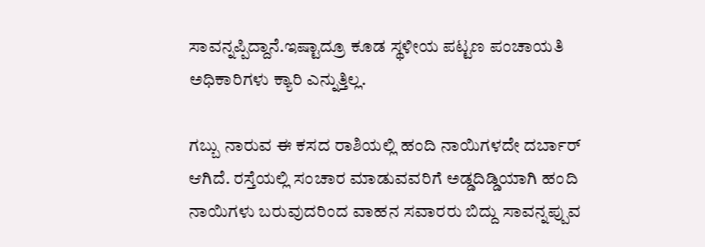ಸಾವನ್ನಪ್ಪಿದ್ದಾನೆ.ಇಷ್ಟಾದ್ರೂ ಕೂಡ ಸ್ಥಳೀಯ ಪಟ್ಟಣ ಪಂಚಾಯತಿ ಅಧಿಕಾರಿಗಳು ಕ್ಯಾರಿ ಎನ್ನುತ್ತಿಲ್ಲ.

ಗಬ್ಬು ನಾರುವ ಈ ಕಸದ ರಾಶಿಯಲ್ಲಿ ಹಂದಿ ನಾಯಿಗಳದೇ ದರ್ಬಾರ್ ಆಗಿದೆ. ರಸ್ತೆಯಲ್ಲಿ ಸಂಚಾರ ಮಾಡುವವರಿಗೆ ಅಡ್ಡದಿಡ್ಡಿಯಾಗಿ ಹಂದಿ ನಾಯಿಗಳು ಬರುವುದರಿಂದ ವಾಹನ ಸವಾರರು ಬಿದ್ದು ಸಾವನ್ನಪ್ಪುವ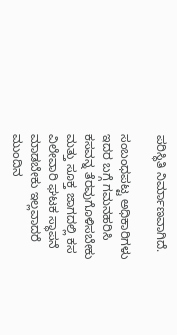ಪರಿಸ್ಥಿತಿ ನಿರ್ಮಾಣವಾಗಿದೆ.

ಸಂಬಂಧಪಟ್ಟ ಅಧಿಕಾರಿಗಳು ಇದರ ಬಗ್ಗೆ ಗಮನಹರಿಸಿ ಕಸವನ್ನ ತೆರವುಗೊಳಿಸಬೇಕು ಮತ್ತು ಸೂಕ್ತ ಜಾಗದಲ್ಲಿ ಕಸ ವಿಲೇವಾರಿ ಘಟಕ ಸ್ಥಾಪನೆ ಮಾಡಬೇಕು ಇಲ್ಲವಾದರೆ ಮುಂದಿನ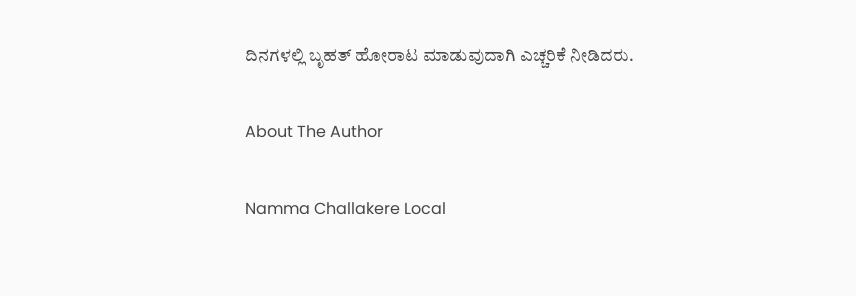ದಿನಗಳಲ್ಲಿ ಬೃಹತ್ ಹೋರಾಟ ಮಾಡುವುದಾಗಿ ಎಚ್ಚರಿಕೆ ನೀಡಿದರು.

About The Author

Namma Challakere Local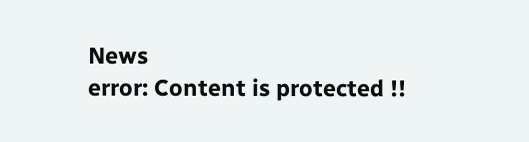News
error: Content is protected !!